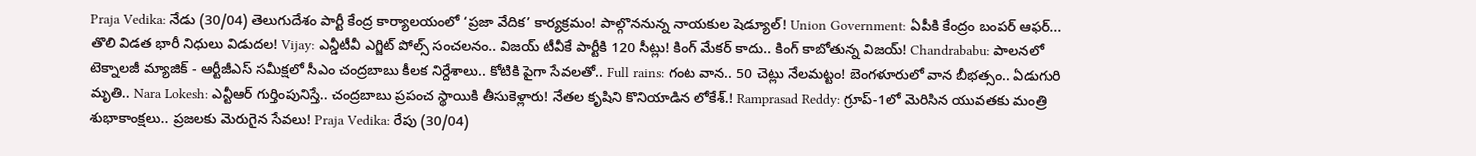Praja Vedika: నేడు (30/04) తెలుగుదేశం పార్టీ కేంద్ర కార్యాలయంలో ‘ప్రజా వేదిక’ కార్యక్రమం! పాల్గొననున్న నాయకుల షెడ్యూల్! Union Government: ఏపీకి కేంద్రం బంపర్ ఆఫర్... తొలి విడత భారీ నిధులు విడుదల! Vijay: ఎన్డీటీవీ ఎగ్జిట్‌ పోల్స్‌ సంచలనం.. విజయ్‌ టీవీకే పార్టీకి 120 సీట్లు! కింగ్ మేకర్ కాదు.. కింగ్ కాబోతున్న విజయ్! Chandrababu: పాలనలో టెక్నాలజీ మ్యాజిక్ - ఆర్టీజీఎస్ సమీక్షలో సీఎం చంద్రబాబు కీలక నిర్దేశాలు.. కోటికి పైగా సేవలతో.. Full rains: గంట వాన.. 50 చెట్లు నేలమట్టం! బెంగళూరులో వాన బీభత్సం.. ఏడుగురి మృతి.. Nara Lokesh: ఎన్టీఆర్ గుర్తింపునిస్తే.. చంద్రబాబు ప్రపంచ స్థాయికి తీసుకెళ్లారు! నేతల కృషిని కొనియాడిన లోకేశ్.! Ramprasad Reddy: గ్రూప్-1లో మెరిసిన యువతకు మంత్రి శుభాకాంక్షలు.. ప్రజలకు మెరుగైన సేవలు! Praja Vedika: రేపు (30/04)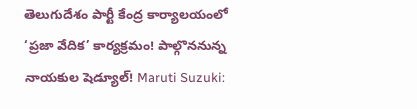తెలుగుదేశం పార్టీ కేంద్ర కార్యాలయంలో ‘ప్రజా వేదిక’ కార్యక్రమం! పాల్గొననున్న నాయకుల షెడ్యూల్! Maruti Suzuki: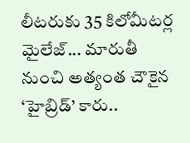లీటరుకు 35 కిలోమీటర్ల మైలేజ్... మారుతీ నుంచి అత్యంత చౌకైన ‘హైబ్రిడ్’ కారు..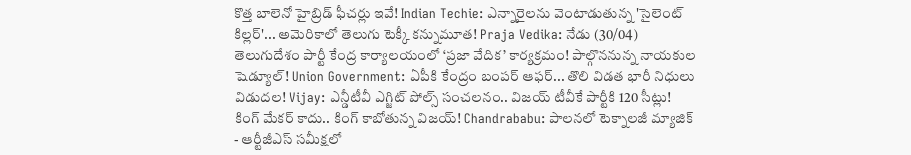కొత్త బాలెనో హైబ్రిడ్ ఫీచర్లు ఇవే! Indian Techie: ఎన్నారైలను వెంటాడుతున్న 'సైలెంట్ కిల్లర్'... అమెరికాలో తెలుగు టెక్కీ కన్నుమూత! Praja Vedika: నేడు (30/04) తెలుగుదేశం పార్టీ కేంద్ర కార్యాలయంలో ‘ప్రజా వేదిక’ కార్యక్రమం! పాల్గొననున్న నాయకుల షెడ్యూల్! Union Government: ఏపీకి కేంద్రం బంపర్ ఆఫర్... తొలి విడత భారీ నిధులు విడుదల! Vijay: ఎన్డీటీవీ ఎగ్జిట్‌ పోల్స్‌ సంచలనం.. విజయ్‌ టీవీకే పార్టీకి 120 సీట్లు! కింగ్ మేకర్ కాదు.. కింగ్ కాబోతున్న విజయ్! Chandrababu: పాలనలో టెక్నాలజీ మ్యాజిక్ - ఆర్టీజీఎస్ సమీక్షలో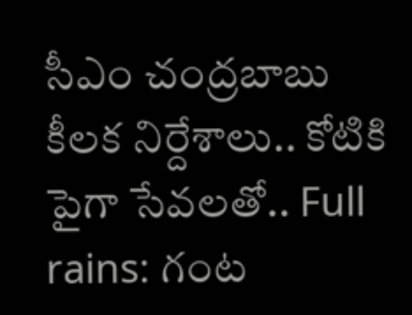సీఎం చంద్రబాబు కీలక నిర్దేశాలు.. కోటికి పైగా సేవలతో.. Full rains: గంట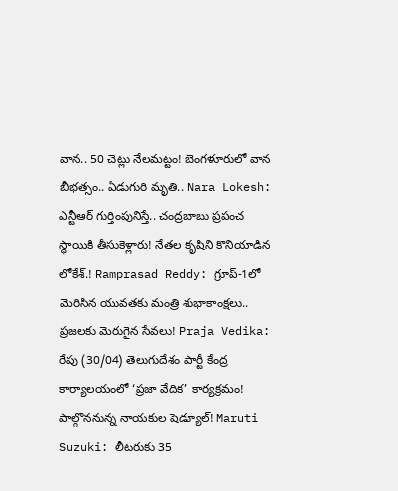వాన.. 50 చెట్లు నేలమట్టం! బెంగళూరులో వాన బీభత్సం.. ఏడుగురి మృతి.. Nara Lokesh: ఎన్టీఆర్ గుర్తింపునిస్తే.. చంద్రబాబు ప్రపంచ స్థాయికి తీసుకెళ్లారు! నేతల కృషిని కొనియాడిన లోకేశ్.! Ramprasad Reddy: గ్రూప్-1లో మెరిసిన యువతకు మంత్రి శుభాకాంక్షలు.. ప్రజలకు మెరుగైన సేవలు! Praja Vedika: రేపు (30/04) తెలుగుదేశం పార్టీ కేంద్ర కార్యాలయంలో ‘ప్రజా వేదిక’ కార్యక్రమం! పాల్గొననున్న నాయకుల షెడ్యూల్! Maruti Suzuki: లీటరుకు 35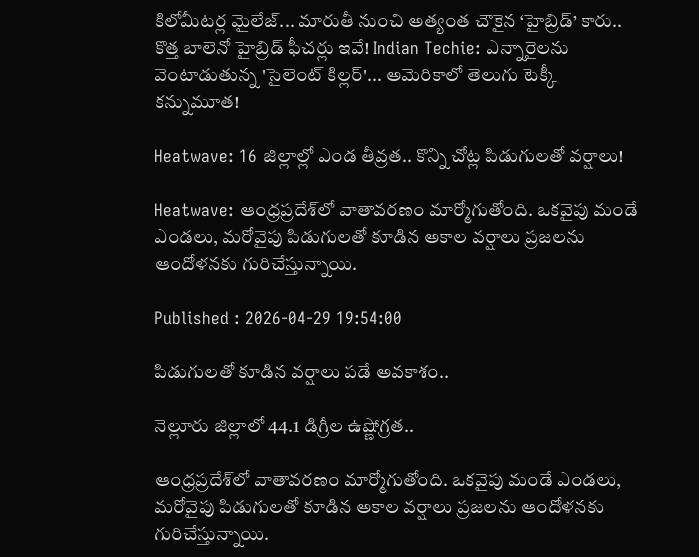కిలోమీటర్ల మైలేజ్... మారుతీ నుంచి అత్యంత చౌకైన ‘హైబ్రిడ్’ కారు.. కొత్త బాలెనో హైబ్రిడ్ ఫీచర్లు ఇవే! Indian Techie: ఎన్నారైలను వెంటాడుతున్న 'సైలెంట్ కిల్లర్'... అమెరికాలో తెలుగు టెక్కీ కన్నుమూత!

Heatwave: 16 జిల్లాల్లో ఎండ తీవ్రత.. కొన్ని చోట్ల పిడుగులతో వర్షాలు!

Heatwave: ఆంధ్రప్రదేశ్‌లో వాతావరణం మార్మోగుతోంది. ఒకవైపు మండే ఎండలు, మరోవైపు పిడుగులతో కూడిన అకాల వర్షాలు ప్రజలను ఆందోళనకు గురిచేస్తున్నాయి.

Published : 2026-04-29 19:54:00

పిడుగులతో కూడిన వర్షాలు పడే అవకాశం..

నెల్లూరు జిల్లాలో 44.1 డిగ్రీల ఉష్ణోగ్రత..

ఆంధ్రప్రదేశ్‌లో వాతావరణం మార్మోగుతోంది. ఒకవైపు మండే ఎండలు, మరోవైపు పిడుగులతో కూడిన అకాల వర్షాలు ప్రజలను ఆందోళనకు గురిచేస్తున్నాయి.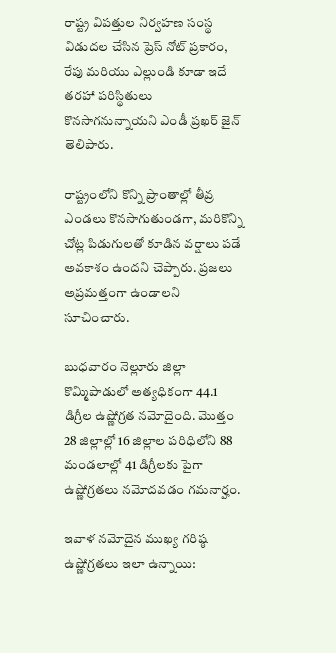రాష్ట్ర విపత్తుల నిర్వహణ సంస్థ విడుదల చేసిన ప్రెస్ నోట్ ప్రకారం, రేపు మరియు ఎల్లుండి కూడా ఇదే తరహా పరిస్థితులు కొనసాగనున్నాయని ఎండీ ప్రఖర్ జైన్ తెలిపారు.

రాష్ట్రంలోని కొన్ని ప్రాంతాల్లో తీవ్ర ఎండలు కొనసాగుతుండగా, మరికొన్ని చోట్ల పిడుగులతో కూడిన వర్షాలు పడే అవకాశం ఉందని చెప్పారు. ప్రజలు అప్రమత్తంగా ఉండాలని సూచించారు.

బుధవారం నెల్లూరు జిల్లా కొమ్మిపాడులో అత్యధికంగా 44.1 డిగ్రీల ఉష్ణోగ్రత నమోదైంది. మొత్తం 28 జిల్లాల్లో 16 జిల్లాల పరిధిలోని 88 మండలాల్లో 41 డిగ్రీలకు పైగా ఉష్ణోగ్రతలు నమోదవడం గమనార్హం.

ఇవాళ నమోదైన ముఖ్య గరిష్ఠ ఉష్ణోగ్రతలు ఇలా ఉన్నాయి: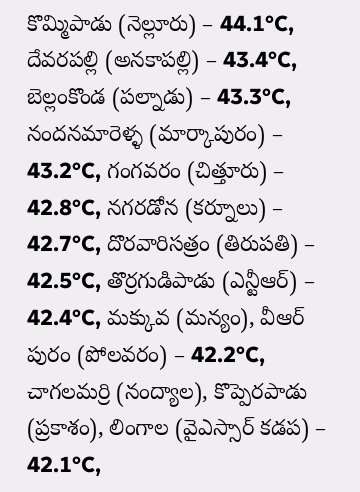కొమ్మిపాడు (నెల్లూరు) – 44.1°C, దేవరపల్లి (అనకాపల్లి) – 43.4°C, బెల్లంకొండ (పల్నాడు) – 43.3°C, నందనమారెళ్ళ (మార్కాపురం) – 43.2°C, గంగవరం (చిత్తూరు) – 42.8°C, నగరడోన (కర్నూలు) – 42.7°C, దొరవారిసత్రం (తిరుపతి) – 42.5°C, తొర్రగుడిపాడు (ఎన్టీఆర్) – 42.4°C, మక్కువ (మన్యం), వీఆర్ పురం (పోలవరం) – 42.2°C, చాగలమర్రి (నంద్యాల), కొప్పెరపాడు (ప్రకాశం), లింగాల (వైఎస్సార్ కడప) – 42.1°C,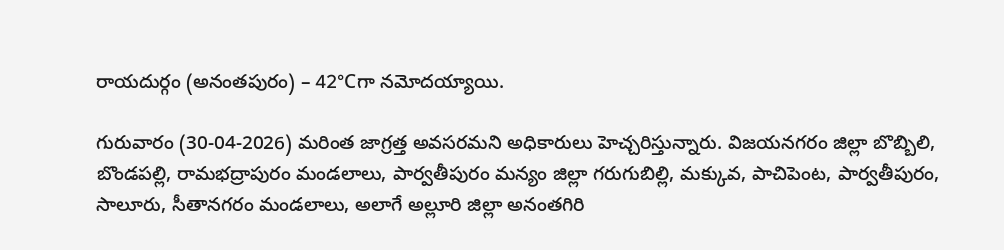రాయదుర్గం (అనంతపురం) – 42°Cగా నమోదయ్యాయి.

గురువారం (30-04-2026) మరింత జాగ్రత్త అవసరమని అధికారులు హెచ్చరిస్తున్నారు. విజయనగరం జిల్లా బొబ్బిలి, బొండపల్లి, రామభద్రాపురం మండలాలు, పార్వతీపురం మన్యం జిల్లా గరుగుబిల్లి, మక్కువ, పాచిపెంట, పార్వతీపురం, సాలూరు, సీతానగరం మండలాలు, అలాగే అల్లూరి జిల్లా అనంతగిరి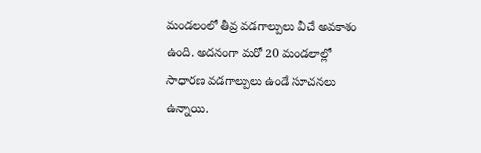మండలంలో తీవ్ర వడగాల్పులు వీచే అవకాశం ఉంది. అదనంగా మరో 20 మండలాల్లో సాధారణ వడగాల్పులు ఉండే సూచనలు ఉన్నాయి.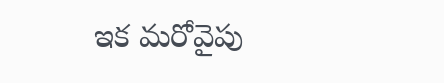ఇక మరోవైపు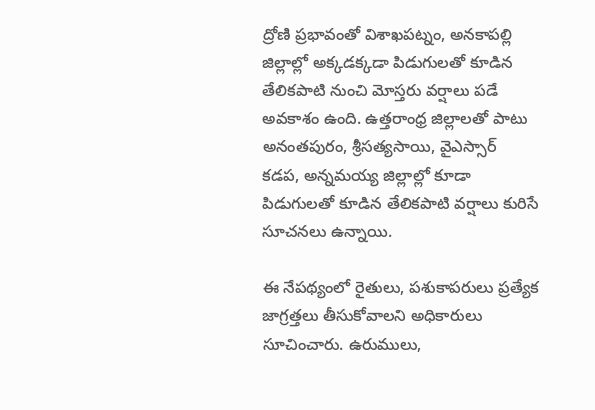ద్రోణి ప్రభావంతో విశాఖపట్నం, అనకాపల్లి జిల్లాల్లో అక్కడక్కడా పిడుగులతో కూడిన తేలికపాటి నుంచి మోస్తరు వర్షాలు పడే అవకాశం ఉంది. ఉత్తరాంధ్ర జిల్లాలతో పాటు అనంతపురం, శ్రీసత్యసాయి, వైఎస్సార్ కడప, అన్నమయ్య జిల్లాల్లో కూడా పిడుగులతో కూడిన తేలికపాటి వర్షాలు కురిసే సూచనలు ఉన్నాయి.

ఈ నేపథ్యంలో రైతులు, పశుకాపరులు ప్రత్యేక జాగ్రత్తలు తీసుకోవాలని అధికారులు సూచించారు. ఉరుములు,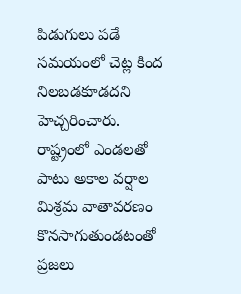పిడుగులు పడే సమయంలో చెట్ల కింద నిలబడకూడదని హెచ్చరించారు. రాష్ట్రంలో ఎండలతో పాటు అకాల వర్షాల మిశ్రమ వాతావరణం కొనసాగుతుండటంతో ప్రజలు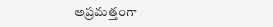అప్రమత్తంగా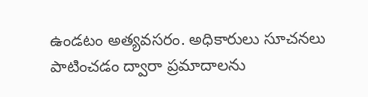ఉండటం అత్యవసరం. అధికారులు సూచనలు పాటించడం ద్వారా ప్రమాదాలను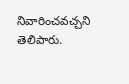నివారించవచ్చని తెలిపారు.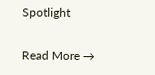Spotlight

Read More →